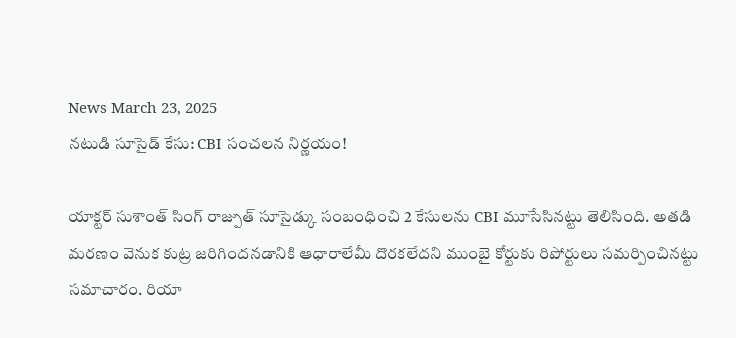News March 23, 2025
నటుడి సూసైడ్ కేసు: CBI సంచలన నిర్ణయం!

యాక్టర్ సుశాంత్ సింగ్ రాజ్పుత్ సూసైడ్కు సంబంధించి 2 కేసులను CBI మూసేసినట్టు తెలిసింది. అతడి మరణం వెనుక కుట్ర జరిగిందనడానికి ఆధారాలేమీ దొరకలేదని ముంబై కోర్టుకు రిపోర్టులు సమర్పించినట్టు సమాచారం. రియా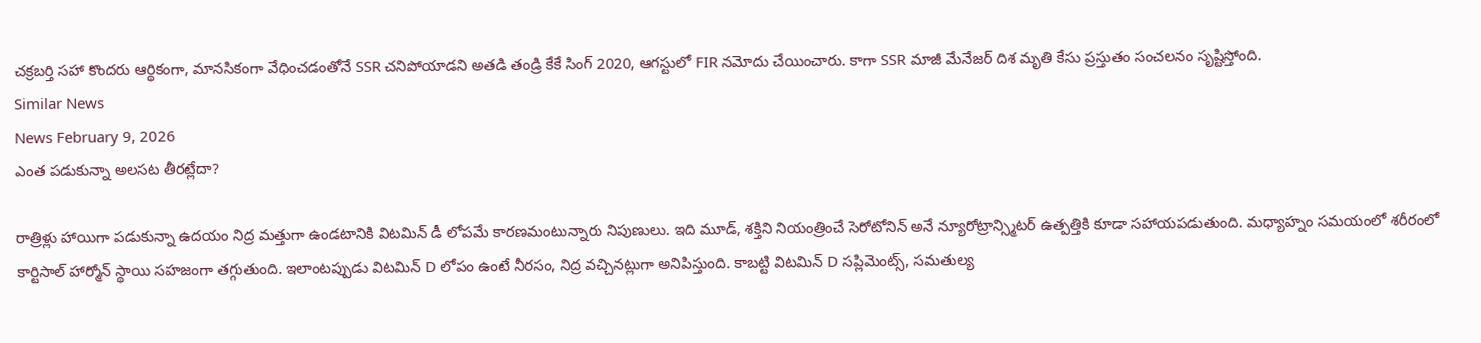చక్రబర్తి సహా కొందరు ఆర్థికంగా, మానసికంగా వేధించడంతోనే SSR చనిపోయాడని అతడి తండ్రి కేకే సింగ్ 2020, ఆగస్టులో FIR నమోదు చేయించారు. కాగా SSR మాజీ మేనేజర్ దిశ మృతి కేసు ప్రస్తుతం సంచలనం సృష్టిస్తోంది.
Similar News
News February 9, 2026
ఎంత పడుకున్నా అలసట తీరట్లేదా?

రాత్రిళ్లు హాయిగా పడుకున్నా ఉదయం నిద్ర మత్తుగా ఉండటానికి విటమిన్ డీ లోపమే కారణమంటున్నారు నిపుణులు. ఇది మూడ్, శక్తిని నియంత్రించే సెరోటోనిన్ అనే న్యూరోట్రాన్స్మిటర్ ఉత్పత్తికి కూడా సహాయపడుతుంది. మధ్యాహ్నం సమయంలో శరీరంలో కార్టిసాల్ హార్మోన్ స్థాయి సహజంగా తగ్గుతుంది. ఇలాంటప్పుడు విటమిన్ D లోపం ఉంటే నీరసం, నిద్ర వచ్చినట్లుగా అనిపిస్తుంది. కాబట్టి విటమిన్ D సప్లిమెంట్స్, సమతుల్య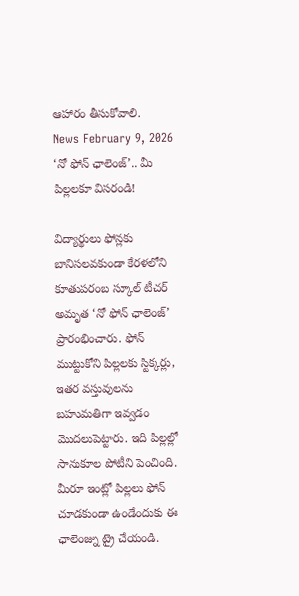ఆహారం తీసుకోవాలి.
News February 9, 2026
‘నో ఫోన్ ఛాలెంజ్’.. మీ పిల్లలకూ విసరండి!

విద్యార్థులు ఫోన్లకు బానిసలవకుండా కేరళలోని కూతుపరంబ స్కూల్ టీచర్ అమృత ‘నో ఫోన్ ఛాలెంజ్’ ప్రారంభించారు. ఫోన్ ముట్టుకోని పిల్లలకు స్టిక్కర్లు, ఇతర వస్తువులను బహుమతిగా ఇవ్వడం మొదలుపెట్టారు. ఇది పిల్లల్లో సానుకూల పోటీని పెంచింది. మీరూ ఇంట్లో పిల్లలు ఫోన్ చూడకుండా ఉండేందుకు ఈ ఛాలెంజ్ను ట్రై చేయండి.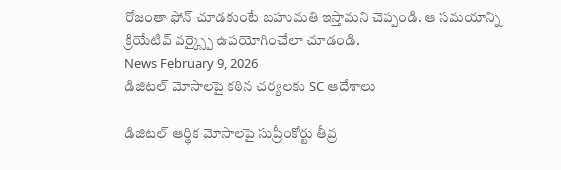రోజంతా ఫోన్ చూడకుంటే బహుమతి ఇస్తామని చెప్పండి. ఆ సమయాన్ని క్రియేటివ్ వర్క్స్పై ఉపయోగించేలా చూడండి.
News February 9, 2026
డిజిటల్ మోసాలపై కఠిన చర్యలకు SC ఆదేశాలు

డిజిటల్ ఆర్థిక మోసాలపై సుప్రీంకోర్టు తీవ్ర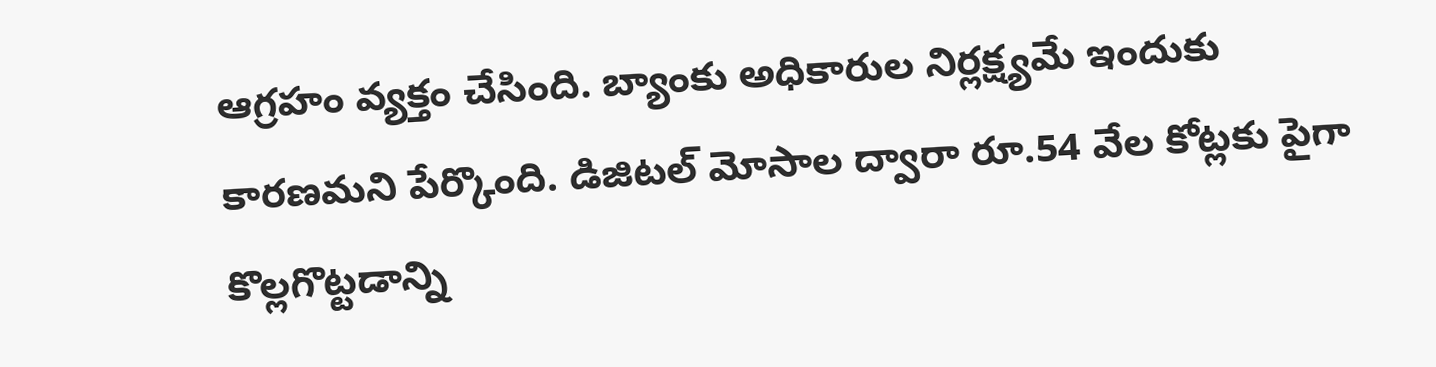ఆగ్రహం వ్యక్తం చేసింది. బ్యాంకు అధికారుల నిర్లక్ష్యమే ఇందుకు కారణమని పేర్కొంది. డిజిటల్ మోసాల ద్వారా రూ.54 వేల కోట్లకు పైగా కొల్లగొట్టడాన్ని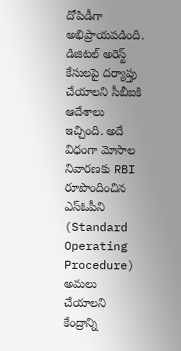దోపిడీగా అభిప్రాయపడింది. డిజిటల్ అరెస్ట్ కేసులపై దర్యాప్తు చేయాలని సీబీఐకి ఆదేశాలు ఇచ్చింది. అదే విధంగా మోసాల నివారణకు RBI రూపొందించిన ఎస్ఓపీని (Standard Operating Procedure) అమలు చేయాలని కేంద్రాన్ని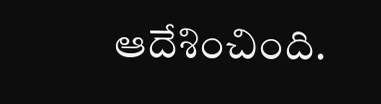ఆదేశించింది.